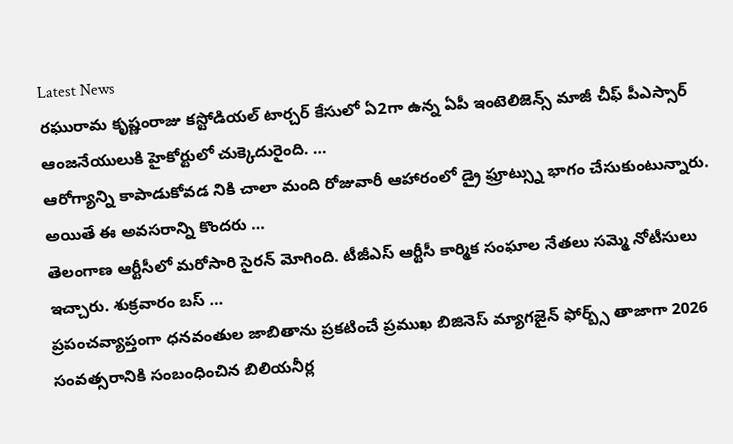Latest News
రఘురామ కృష్ణంరాజు కస్టోడియల్ టార్చర్ కేసులో ఏ2గా ఉన్న ఏపీ ఇంటెలిజెన్స్ మాజీ చీఫ్ పీఎస్సార్ ఆంజనేయులుకి హైకోర్టులో చుక్కెదురైంది. …
ఆరోగ్యాన్ని కాపాడుకోవడ నికి చాలా మంది రోజువారీ ఆహారంలో డ్రై ఫ్రూట్స్ను భాగం చేసుకుంటున్నారు. అయితే ఈ అవసరాన్ని కొందరు …
తెలంగాణ ఆర్టీసీలో మరోసారి సైరన్ మోగింది. టీజీఎస్ ఆర్టీసీ కార్మిక సంఘాల నేతలు సమ్మె నోటీసులు ఇచ్చారు. శుక్రవారం బస్ …
ప్రపంచవ్యాప్తంగా ధనవంతుల జాబితాను ప్రకటించే ప్రముఖ బిజినెస్ మ్యాగజైన్ ఫోర్బ్స్ తాజాగా 2026 సంవత్సరానికి సంబంధించిన బిలియనీర్ల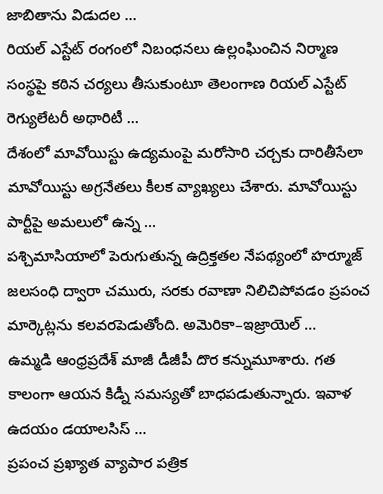జాబితాను విడుదల …
రియల్ ఎస్టేట్ రంగంలో నిబంధనలు ఉల్లంఘించిన నిర్మాణ సంస్థపై కఠిన చర్యలు తీసుకుంటూ తెలంగాణ రియల్ ఎస్టేట్ రెగ్యులేటరీ అథారిటీ …
దేశంలో మావోయిస్టు ఉద్యమంపై మరోసారి చర్చకు దారితీసేలా మావోయిస్టు అగ్రనేతలు కీలక వ్యాఖ్యలు చేశారు. మావోయిస్టు పార్టీపై అమలులో ఉన్న …
పశ్చిమాసియాలో పెరుగుతున్న ఉద్రిక్తతల నేపథ్యంలో హర్మూజ్ జలసంధి ద్వారా చమురు, సరకు రవాణా నిలిచిపోవడం ప్రపంచ మార్కెట్లను కలవరపెడుతోంది. అమెరికా–ఇజ్రాయెల్ …
ఉమ్మడి ఆంధ్రప్రదేశ్ మాజీ డీజీపీ దొర కన్నుమూశారు. గత కాలంగా ఆయన కిడ్నీ సమస్యతో బాధపడుతున్నారు. ఇవాళ ఉదయం డయాలసిస్ …
ప్రపంచ ప్రఖ్యాత వ్యాపార పత్రిక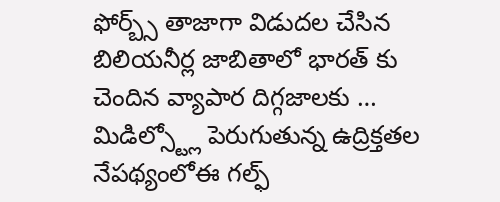ఫోర్బ్స్ తాజాగా విడుదల చేసిన బిలియనీర్ల జాబితాలో భారత్ కు చెందిన వ్యాపార దిగ్గజాలకు …
మిడిల్స్ట్లో పెరుగుతున్న ఉద్రిక్తతల నేపథ్యంలోఈ గల్ఫ్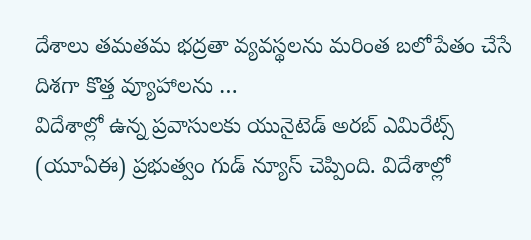దేశాలు తమతమ భద్రతా వ్యవస్థలను మరింత బలోపేతం చేసే దిశగా కొత్త వ్యూహాలను …
విదేశాల్లో ఉన్న ప్రవాసులకు యునైటెడ్ అరబ్ ఎమిరేట్స్ (యూఏఈ) ప్రభుత్వం గుడ్ న్యూస్ చెప్పింది. విదేశాల్లో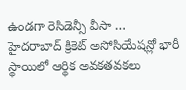ఉండగా రెసిడెన్సీ వీసా …
హైదరాబాద్ క్రికెట్ అసోసియేషన్లో భారీ స్థాయిలో ఆర్థిక అవకతవకలు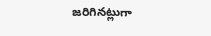జరిగినట్లుగా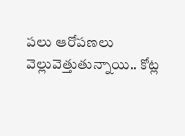పలు ఆరోపణలు వెల్లువెత్తుతున్నాయి.. కోట్ల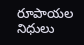రూపాయల నిధులు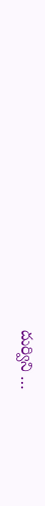దుర్విని …